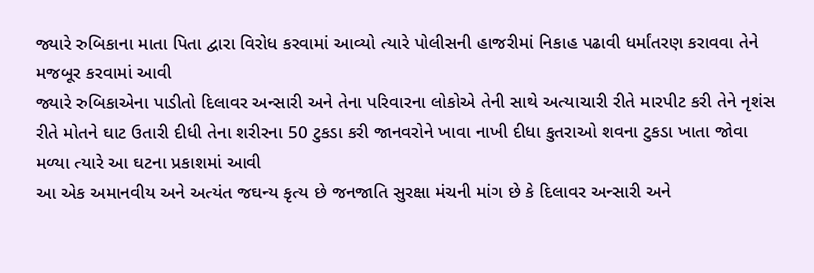જ્યારે રુબિકાના માતા પિતા દ્વારા વિરોધ કરવામાં આવ્યો ત્યારે પોલીસની હાજરીમાં નિકાહ પઢાવી ધર્માંતરણ કરાવવા તેને મજબૂર કરવામાં આવી
જ્યારે રુબિકાએના પાડીતો દિલાવર અન્સારી અને તેના પરિવારના લોકોએ તેની સાથે અત્યાચારી રીતે મારપીટ કરી તેને નૃશંસ રીતે મોતને ઘાટ ઉતારી દીધી તેના શરીરના 50 ટુકડા કરી જાનવરોને ખાવા નાખી દીધા કુતરાઓ શવના ટુકડા ખાતા જોવા મળ્યા ત્યારે આ ઘટના પ્રકાશમાં આવી
આ એક અમાનવીય અને અત્યંત જઘન્ય કૃત્ય છે જનજાતિ સુરક્ષા મંચની માંગ છે કે દિલાવર અન્સારી અને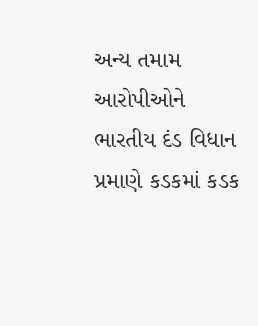અન્ય તમામ આરોપીઓને ભારતીય દંડ વિધાન પ્રમાણે કડકમાં કડક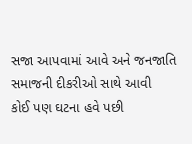સજા આપવામાં આવે અને જનજાતિ સમાજની દીકરીઓ સાથે આવી
કોઈ પણ ઘટના હવે પછી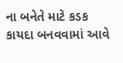ના બનેતે માટે કડક કાયદા બનવવામાં આવે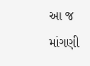આ જ માંગણી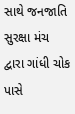સાથે જનજાતિ સુરક્ષા મંચ દ્વારા ગાંધી ચોક પાસે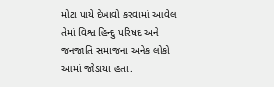મોટા પાયે દેખાવો કરવામાં આવેલ તેમાં વિશ્વ હિન્દુ પરિષદ અને જનજાતિ સમાજના અનેક લોકો આમાં જોડાયા હતા.